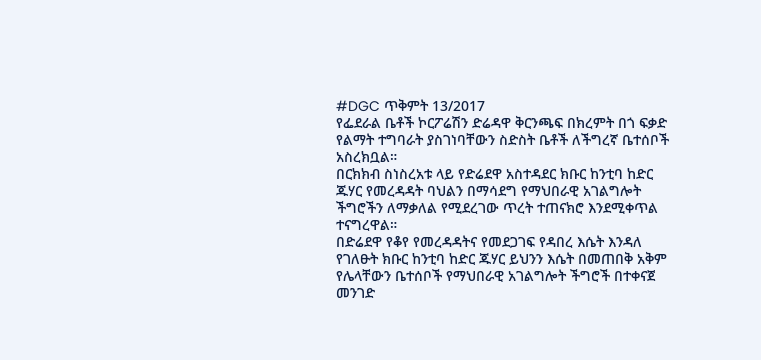#DGC ጥቅምት 13/2017
የፌደራል ቤቶች ኮርፖሬሽን ድሬዳዋ ቅርንጫፍ በክረምት በጎ ፍቃድ የልማት ተግባራት ያስገነባቸውን ስድስት ቤቶች ለችግረኛ ቤተሰቦች አስረክቧል።
በርክክብ ስነስረአቱ ላይ የድሬደዋ አስተዳደር ክቡር ከንቲባ ከድር ጁሃር የመረዳዳት ባህልን በማሳደግ የማህበራዊ አገልግሎት ችግሮችን ለማቃለል የሚደረገው ጥረት ተጠናክሮ እንደሚቀጥል ተናግረዋል።
በድሬደዋ የቆየ የመረዳዳትና የመደጋገፍ የዳበረ እሴት እንዳለ የገለፁት ክቡር ከንቲባ ከድር ጁሃር ይህንን እሴት በመጠበቅ አቅም የሌላቸውን ቤተሰቦች የማህበራዊ አገልግሎት ችግሮች በተቀናጀ መንገድ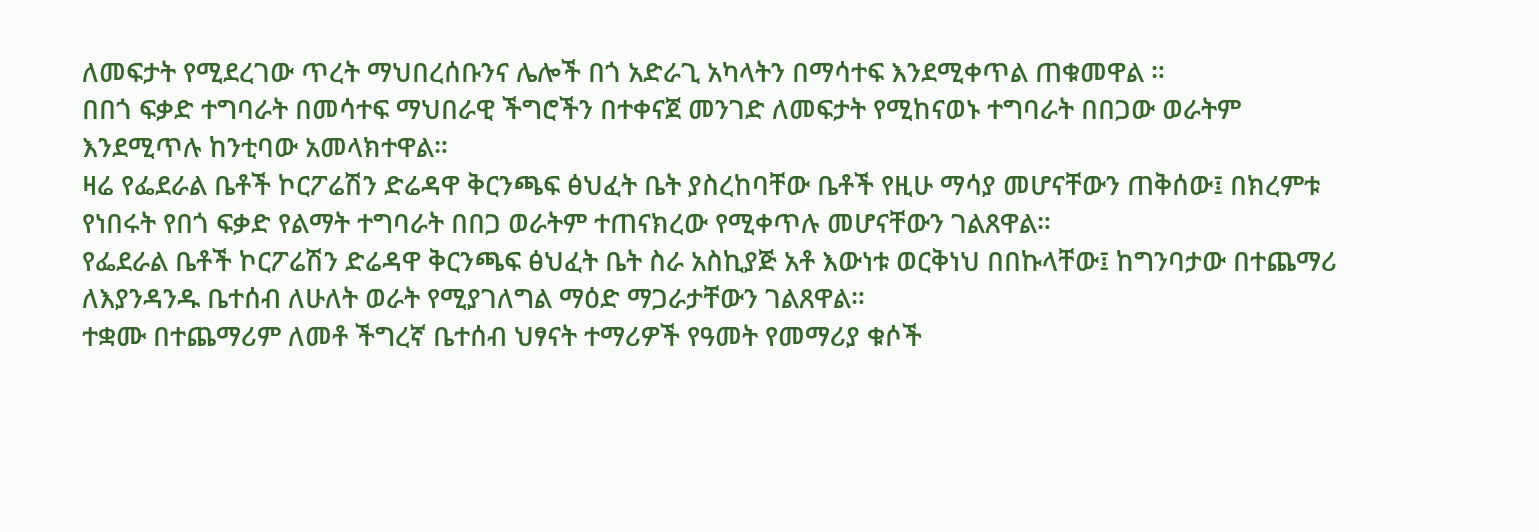ለመፍታት የሚደረገው ጥረት ማህበረሰቡንና ሌሎች በጎ አድራጊ አካላትን በማሳተፍ እንደሚቀጥል ጠቁመዋል ።
በበጎ ፍቃድ ተግባራት በመሳተፍ ማህበራዊ ችግሮችን በተቀናጀ መንገድ ለመፍታት የሚከናወኑ ተግባራት በበጋው ወራትም እንደሚጥሉ ከንቲባው አመላክተዋል።
ዛሬ የፌደራል ቤቶች ኮርፖሬሽን ድሬዳዋ ቅርንጫፍ ፅህፈት ቤት ያስረከባቸው ቤቶች የዚሁ ማሳያ መሆናቸውን ጠቅሰው፤ በክረምቱ የነበሩት የበጎ ፍቃድ የልማት ተግባራት በበጋ ወራትም ተጠናክረው የሚቀጥሉ መሆናቸውን ገልጸዋል።
የፌደራል ቤቶች ኮርፖሬሽን ድሬዳዋ ቅርንጫፍ ፅህፈት ቤት ስራ አስኪያጅ አቶ እውነቱ ወርቅነህ በበኩላቸው፤ ከግንባታው በተጨማሪ ለእያንዳንዱ ቤተሰብ ለሁለት ወራት የሚያገለግል ማዕድ ማጋራታቸውን ገልጸዋል።
ተቋሙ በተጨማሪም ለመቶ ችግረኛ ቤተሰብ ህፃናት ተማሪዎች የዓመት የመማሪያ ቁሶች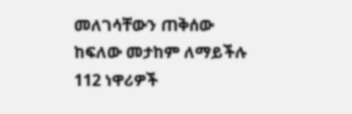መለገሳቸውን ጠቅሰው ከፍለው መታከም ለማይችሉ 112 ነዋሪዎች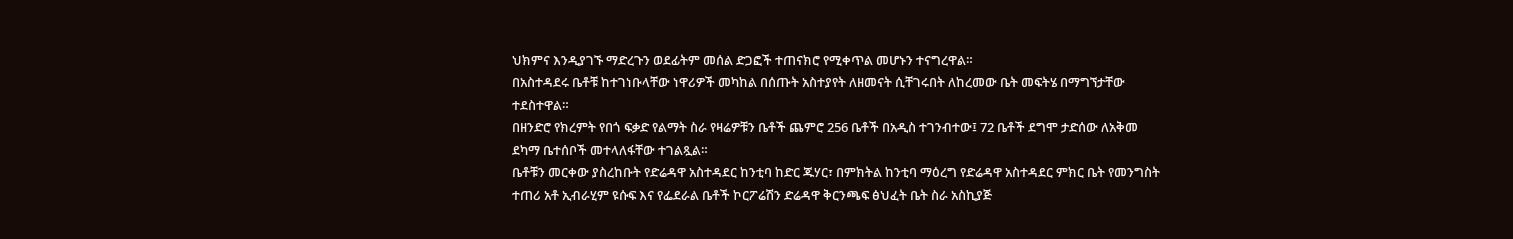ህክምና እንዲያገኙ ማድረጉን ወደፊትም መሰል ድጋፎች ተጠናክሮ የሚቀጥል መሆኑን ተናግረዋል።
በአስተዳደሩ ቤቶቹ ከተገነቡላቸው ነዋሪዎች መካከል በሰጡት አስተያየት ለዘመናት ሲቸገሩበት ለከረመው ቤት መፍትሄ በማግኘታቸው ተደስተዋል።
በዘንድሮ የክረምት የበጎ ፍቃድ የልማት ስራ የዛሬዎቹን ቤቶች ጨምሮ 256 ቤቶች በአዲስ ተገንብተው፤ 72 ቤቶች ደግሞ ታድሰው ለአቅመ ደካማ ቤተሰቦች መተላለፋቸው ተገልጿል።
ቤቶቹን መርቀው ያስረከቡት የድሬዳዋ አስተዳደር ከንቲባ ከድር ጁሃር፣ በምክትል ከንቲባ ማዕረግ የድሬዳዋ አስተዳደር ምክር ቤት የመንግስት ተጠሪ አቶ ኢብራሂም ዩሱፍ እና የፌደራል ቤቶች ኮርፖሬሽን ድሬዳዋ ቅርንጫፍ ፅህፈት ቤት ስራ አስኪያጅ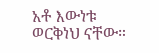አቶ እውነቱ ወርቅነህ ናቸው።